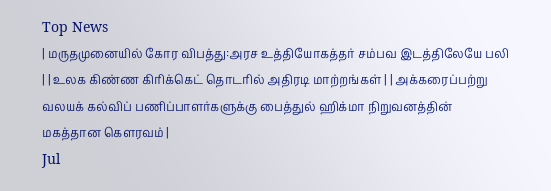Top News
| மருதமுனையில் கோர விபத்து:அரச உத்தியோகத்தர் சம்பவ இடத்திலேயே பலி | | உலக கிண்ண கிரிக்கெட் தொடரில் அதிரடி மாற்றங்கள் | | அக்கரைப்பற்று வலயக் கல்விப் பணிப்பாளர்களுக்கு பைத்துல் ஹிக்மா நிறுவனத்தின் மகத்தான கௌரவம் |
Jul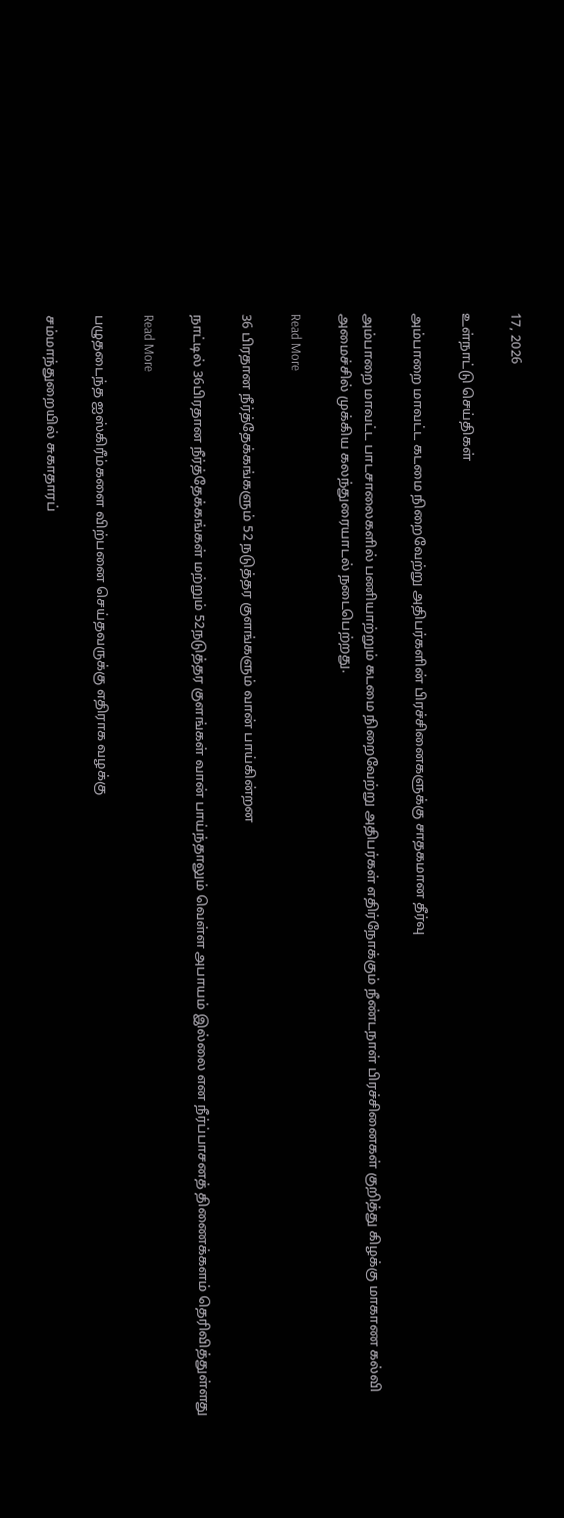17, 2026

உள்நாட்டு செய்திகள்

அம்பாறை மாவட்ட கடமை நிறைவேற்று அதிபர்களின் பிரச்சினைகளுக்கு சாதகமான தீர்வு

அம்பாறை மாவட்ட பாடசாலைகளில் பணியாற்றும் கடமை நிறைவேற்று அதிபர்கள் எதிர்நோக்கும் நீண்டநாள் பிரச்சினைகள் குறித்து கிழக்கு மாகாண கல்வி அமைச்சில் முக்கிய கலந்துரையாடல் நடைபெற்றது.

Read More

36 பிரதான நீர்த்தேக்கங்களும் 52 நடுத்தர குளங்களும் வான் பாய்கின்றன

நாட்டில் 36பிரதான நீர்த்தேக்கங்கள் மற்றும் 52நடுத்தர குளங்கள் வான் பாய்ந்தாலும் வெள்ள அபாயம் இல்லை என நீர்ப்பாசனத் திணைக்களம் தெரிவித்துள்ளது

Read More

பழுதடைந்த ஐஸ்கிரீம்களை விற்பனை செய்தவருக்கு எதிராக வழக்கு

சம்மாந்துறையில் சுகாதாரப்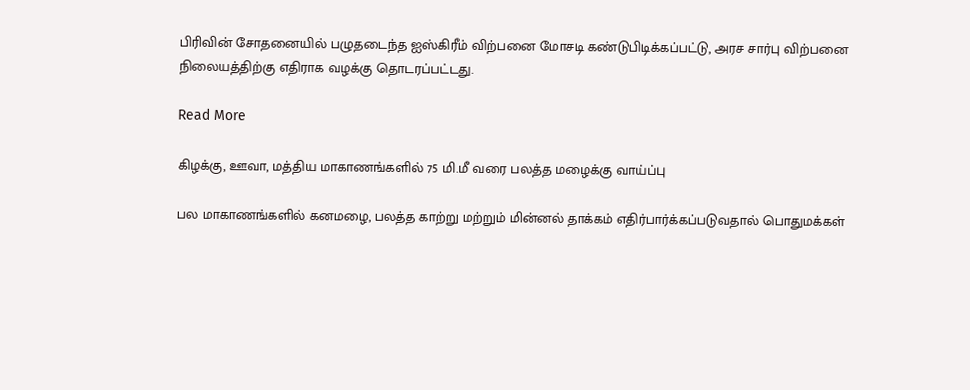பிரிவின் சோதனையில் பழுதடைந்த ஐஸ்கிரீம் விற்பனை மோசடி கண்டுபிடிக்கப்பட்டு, அரச சார்பு விற்பனை நிலையத்திற்கு எதிராக வழக்கு தொடரப்பட்டது.

Read More

கிழக்கு, ஊவா, மத்திய மாகாணங்களில் 75 மி.மீ வரை பலத்த மழைக்கு வாய்ப்பு

பல மாகாணங்களில் கனமழை, பலத்த காற்று மற்றும் மின்னல் தாக்கம் எதிர்பார்க்கப்படுவதால் பொதுமக்கள்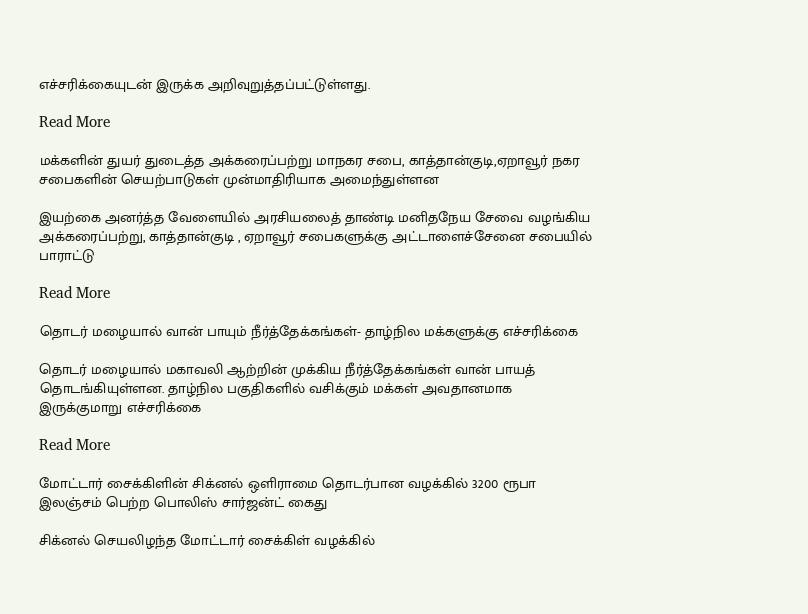எச்சரிக்கையுடன் இருக்க அறிவுறுத்தப்பட்டுள்ளது.

Read More

மக்களின் துயர் துடைத்த அக்கரைப்பற்று மாநகர சபை, காத்தான்குடி,ஏறாவூர் நகர சபைகளின் செயற்பாடுகள் முன்மாதிரியாக அமைந்துள்ளன

இயற்கை அனர்த்த வேளையில் அரசியலைத் தாண்டி மனிதநேய சேவை வழங்கிய அக்கரைப்பற்று, காத்தான்குடி , ஏறாவூர் சபைகளுக்கு அட்டாளைச்சேனை சபையில் பாராட்டு

Read More

தொடர் மழையால் வான் பாயும் நீர்த்தேக்கங்கள்- தாழ்நில மக்களுக்கு எச்சரிக்கை

தொடர் மழையால் மகாவலி ஆற்றின் முக்கிய நீர்த்தேக்கங்கள் வான் பாயத் தொடங்கியுள்ளன. தாழ்நில பகுதிகளில் வசிக்கும் மக்கள் அவதானமாக இருக்குமாறு எச்சரிக்கை

Read More

மோட்டார் சைக்கிளின் சிக்னல் ஒளிராமை தொடர்பான வழக்கில் 3200 ரூபா இலஞ்சம் பெற்ற பொலிஸ் சார்ஜன்ட் கைது

சிக்னல் செயலிழந்த மோட்டார் சைக்கிள் வழக்கில்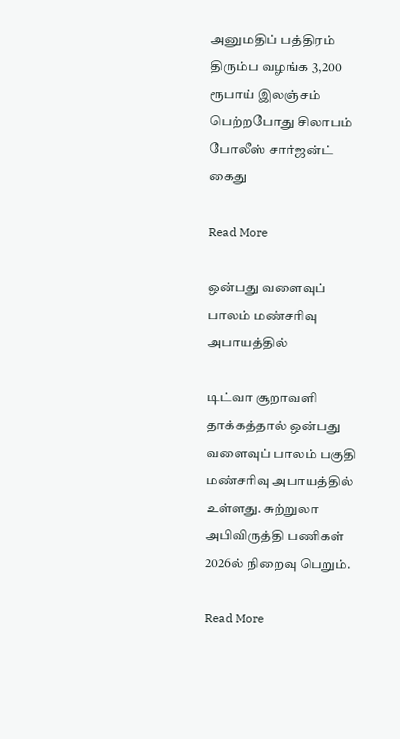அனுமதிப் பத்திரம் திரும்ப வழங்க 3,200 ரூபாய் இலஞ்சம் பெற்றபோது சிலாபம் போலீஸ் சார்ஜன்ட் கைது

Read More

ஒன்பது வளைவுப் பாலம் மண்சரிவு அபாயத்தில்

டிட்வா சூறாவளி தாக்கத்தால் ஒன்பது வளைவுப் பாலம் பகுதி மண்சரிவு அபாயத்தில் உள்ளது. சுற்றுலா அபிவிருத்தி பணிகள் 2026ல் நிறைவு பெறும்.

Read More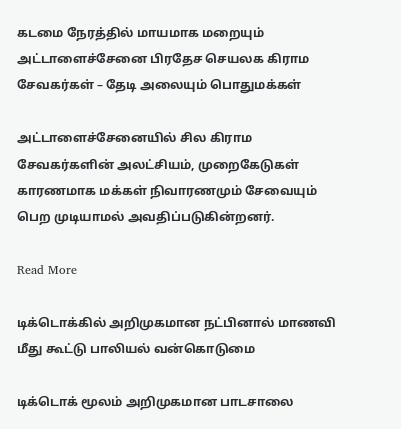கடமை நேரத்தில் மாயமாக மறையும் அட்டாளைச்சேனை பிரதேச செயலக கிராம சேவகர்கள் – தேடி அலையும் பொதுமக்கள்

அட்டாளைச்சேனையில் சில கிராம சேவகர்களின் அலட்சியம், முறைகேடுகள் காரணமாக மக்கள் நிவாரணமும் சேவையும் பெற முடியாமல் அவதிப்படுகின்றனர்.

Read More

டிக்டொக்கில் அறிமுகமான நட்பினால் மாணவி மீது கூட்டு பாலியல் வன்கொடுமை

டிக்டொக் மூலம் அறிமுகமான பாடசாலை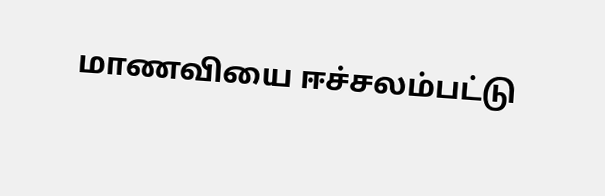மாணவியை ஈச்சலம்பட்டு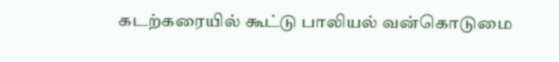கடற்கரையில் கூட்டு பாலியல் வன்கொடுமை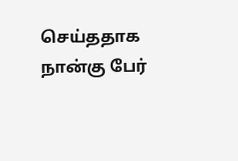செய்ததாக நான்கு பேர்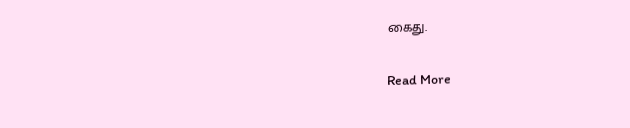கைது.

Read More